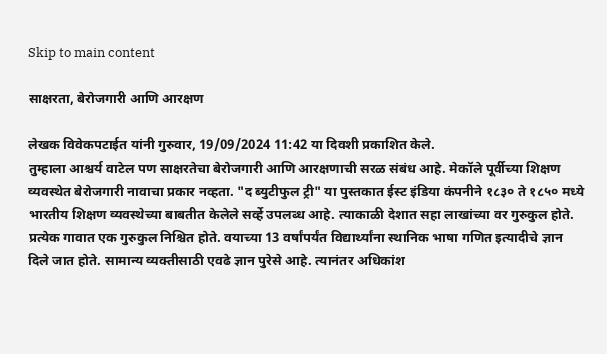Skip to main content

साक्षरता, बेरोजगारी आणि आरक्षण

लेखक विवेकपटाईत यांनी गुरुवार, 19/09/2024 11:42 या दिवशी प्रकाशित केले.
तुम्हाला आश्चर्य वाटेल पण साक्षरतेचा बेरोजगारी आणि आरक्षणाची सरळ संबंध आहे. मेकॉले पूर्वीच्या शिक्षण व्यवस्थेत बेरोजगारी नावाचा प्रकार नव्हता. "द ब्युटीफुल ट्री" या पुस्तकात ईस्ट इंडिया कंपनीने १८३० ते १८५० मध्ये भारतीय शिक्षण व्यवस्थेच्या बाबतीत केलेले सर्व्हे उपलब्ध आहे. त्याकाळी देशात सहा लाखांच्या वर गुरुकुल होते. प्रत्येक गावात एक गुरुकुल निश्चित होते. वयाच्या 13 वर्षांपर्यंत विद्यार्थ्यांना स्थानिक भाषा गणित इत्यादीचे ज्ञान दिले जात होते. सामान्य व्यक्तीसाठी एवढे ज्ञान पुरेसे आहे. त्यानंतर अधिकांश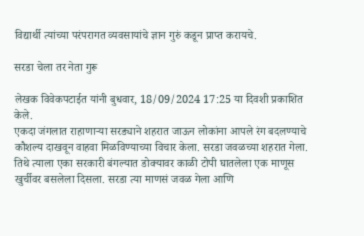विद्यार्थी त्यांच्या परंपरागत व्यवसायांचे ज्ञान गुरुं कडून प्राप्त करायचे.

सरडा चेला तर नेता गुरू

लेखक विवेकपटाईत यांनी बुधवार, 18/09/2024 17:25 या दिवशी प्रकाशित केले.
एकदा जंगलात राहाणाऱ्या सरड्याने शहरात जाऊन लोकांना आपले रंग बदलण्याचे कौशल्य दाखवून वाहवा मिळविण्याच्या विचार केला. सरडा जवळच्या शहरात गेला. तिथे त्याला एका सरकारी बंगल्यात डोक्यावर काळी टोपी घातलेला एक माणूस खुर्चीवर बसलेला दिसला. सरडा त्या माणसं जवळ गेला आणि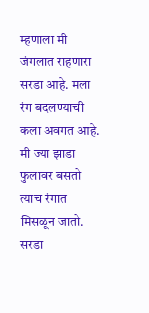म्हणाला मी जंगलात राहणारा सरडा आहे. मला रंग बदलण्याची कला अवगत आहे. मी ज्या झाडा फुलावर बसतो त्याच रंगात मिसळून जातो. सरडा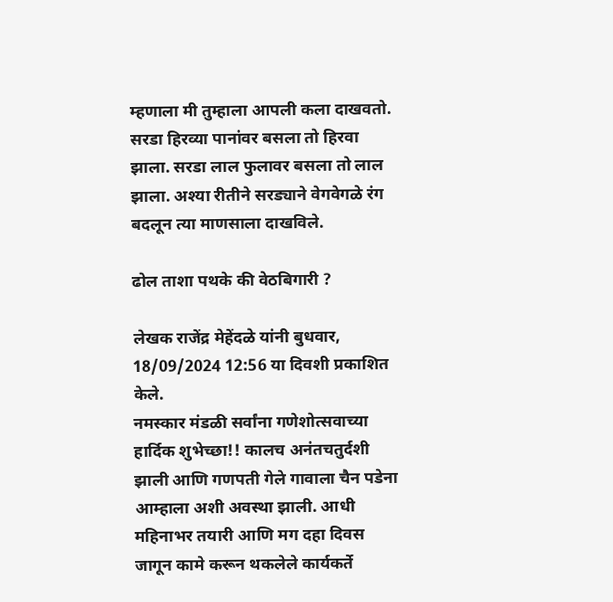म्हणाला मी तुम्हाला आपली कला दाखवतो. सरडा हिरव्या पानांवर बसला तो हिरवा झाला. सरडा लाल फुलावर बसला तो लाल झाला. अश्या रीतीने सरड्याने वेगवेगळे रंग बदलून त्या माणसाला दाखविले.

ढोल ताशा पथके की वेठबिगारी ?

लेखक राजेंद्र मेहेंदळे यांनी बुधवार, 18/09/2024 12:56 या दिवशी प्रकाशित केले.
नमस्कार मंडळी सर्वांना गणेशोत्सवाच्या हार्दिक शुभेच्छा!! कालच अनंतचतुर्दशी झाली आणि गणपती गेले गावाला चैन पडेना आम्हाला अशी अवस्था झाली. आधी महिनाभर तयारी आणि मग दहा दिवस जागून कामे करून थकलेले कार्यकर्ते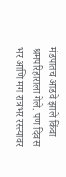मंडपातच आडवे झाले किंवा श्रमपरिहाराला गेले. पण दिवस भर आणि मग रात्रभर रस्त्यावर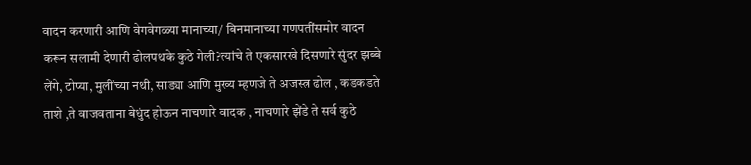वादन करणारी आणि वेगवेगळ्या मानाच्या/ बिनमानाच्या गणपतींसमोर वादन करून सलामी देणारी ढोलपथके कुठे गेली?त्यांचे ते एकसारखे दिसणारे सुंदर झब्बे लेंगे, टोप्या, मुलींच्या नथी, साड्या आणि मुख्य म्हणजे ते अजस्त्र ढोल , कडकडते ताशे ,ते वाजवताना बेधुंद होऊन नाचणारे वादक , नाचणारे झेंडे ते सर्व कुठे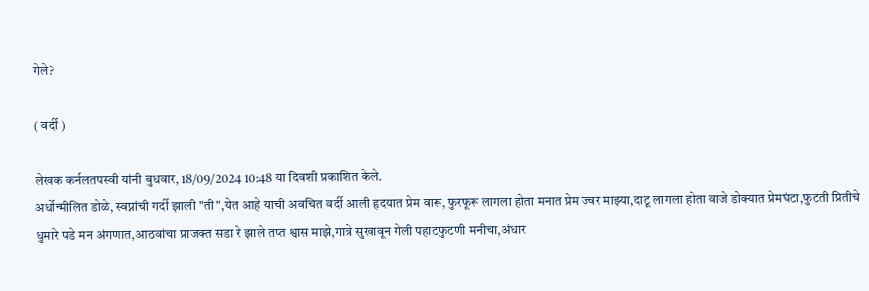गेले?

( वर्दी )

लेखक कर्नलतपस्वी यांनी बुधवार, 18/09/2024 10:48 या दिवशी प्रकाशित केले.
अर्धोन्मीलित डोळे, स्वप्नांची गर्दी झाली "ती",येत आहे याची अवचित वर्दी आली हृदयात प्रेम वारू, फुरफूरू लागला होता मनात प्रेम ज्वर माझ्या,दाटू लागला होता वाजे डोक्यात प्रेमघंटा,फुटती प्रितीचे धुमारे पडे मन अंगणात,आठवांचा प्राजक्त सडा रे झाले तप्त श्वास माझे,गात्रे सुखावून गेली पहाटफुटणी मनीचा,अंधार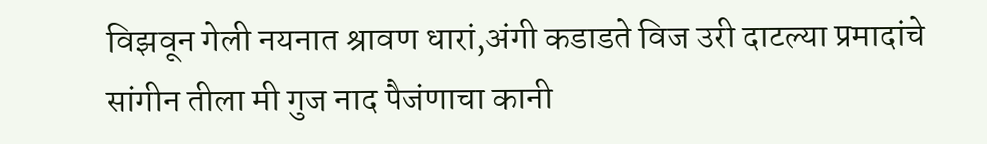विझवून गेली नयनात श्रावण धारां,अंगी कडाडते विज उरी दाटल्या प्रमादांचे सांगीन तीला मी गुज नाद पैजंणाचा कानी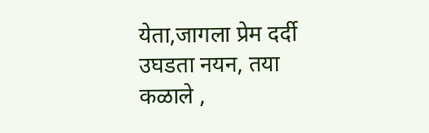येता,जागला प्रेम दर्दी उघडता नयन, तया कळाले ,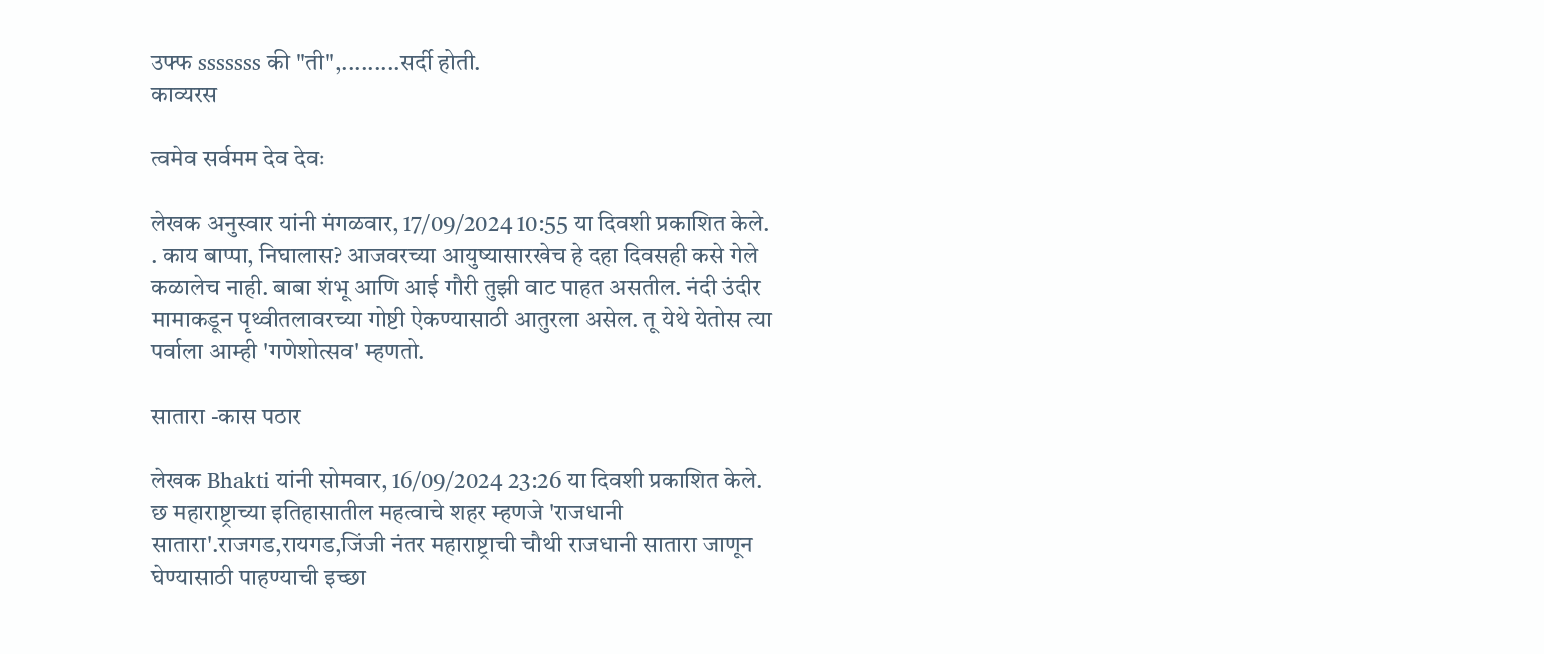उफ्फ sssssss की "ती",.........सर्दी होती.
काव्यरस

त्वमेव सर्वमम देव देवः

लेखक अनुस्वार यांनी मंगळवार, 17/09/2024 10:55 या दिवशी प्रकाशित केले.
. काय बाप्पा, निघालास? आजवरच्या आयुष्यासारखेच हे दहा दिवसही कसे गेले कळालेच नाही. बाबा शंभू आणि आई गौरी तुझी वाट पाहत असतील. नंदी उंदीर मामाकडून पृथ्वीतलावरच्या गोष्टी ऐकण्यासाठी आतुरला असेल. तू येथे येतोस त्या पर्वाला आम्ही 'गणेशोत्सव' म्हणतो.

सातारा -कास पठार

लेखक Bhakti यांनी सोमवार, 16/09/2024 23:26 या दिवशी प्रकाशित केले.
छ महाराष्ट्राच्या इतिहासातील महत्वाचे शहर म्हणजे 'राजधानी सातारा'.राजगड,रायगड,जिंजी नंतर महाराष्ट्राची चौथी राजधानी सातारा जाणून घेण्यासाठी पाहण्याची इच्छा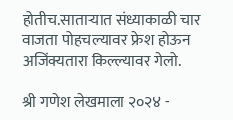होतीच.साताऱ्यात संध्याकाळी चार वाजता पोहचल्यावर फ्रेश होऊन अजिंक्यतारा किल्ल्यावर गेलो.

श्री गणेश लेखमाला २०२४ -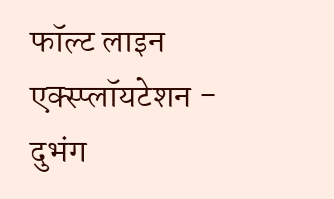फॉल्ट लाइन एक्स्प्लॉयटेशन - दुभंग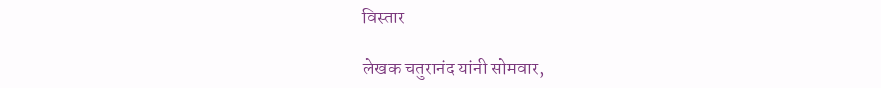विस्तार

लेखक चतुरानंद यांनी सोमवार,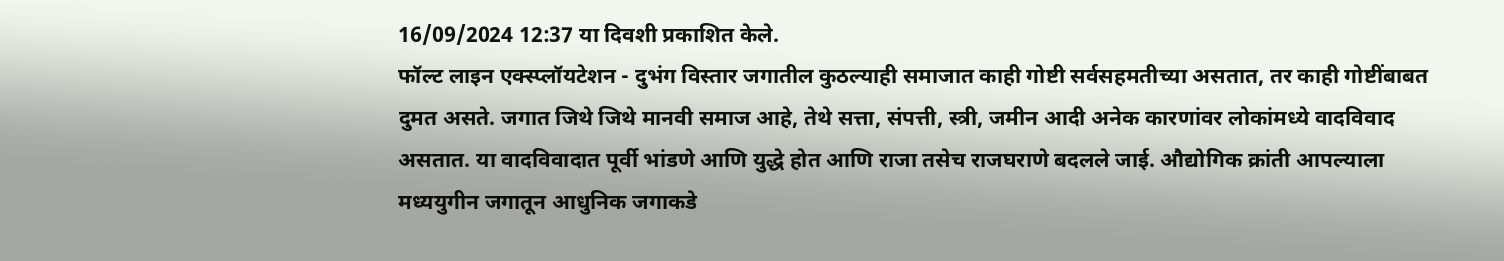16/09/2024 12:37 या दिवशी प्रकाशित केले.
फॉल्ट लाइन एक्स्प्लॉयटेशन - दुभंग विस्तार जगातील कुठल्याही समाजात काही गोष्टी सर्वसहमतीच्या असतात, तर काही गोष्टींबाबत दुमत असते. जगात जिथे जिथे मानवी समाज आहे, तेथे सत्ता, संपत्ती, स्त्री, जमीन आदी अनेक कारणांवर लोकांमध्ये वादविवाद असतात. या वादविवादात पूर्वी भांडणे आणि युद्धे होत आणि राजा तसेच राजघराणे बदलले जाई. औद्योगिक क्रांती आपल्याला मध्ययुगीन जगातून आधुनिक जगाकडे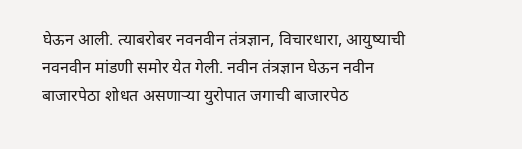घेऊन आली. त्याबरोबर नवनवीन तंत्रज्ञान, विचारधारा, आयुष्याची नवनवीन मांडणी समोर येत गेली. नवीन तंत्रज्ञान घेऊन नवीन बाजारपेठा शोधत असणाऱ्या युरोपात जगाची बाजारपेठ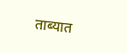ताब्यात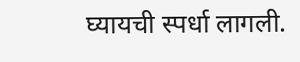घ्यायची स्पर्धा लागली.